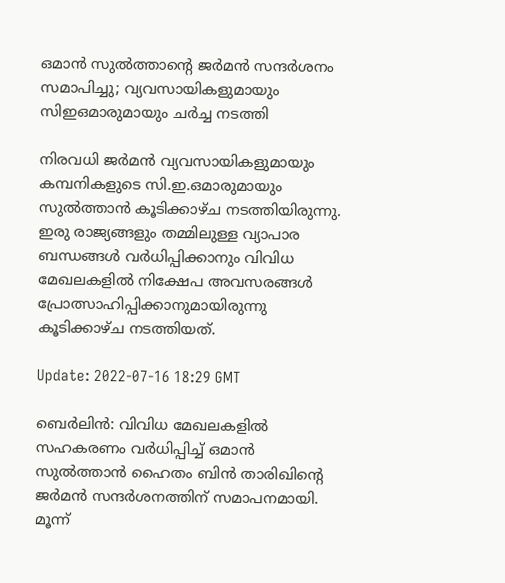ഒമാൻ സുൽത്താന്റെ ജർമൻ സന്ദർശനം സമാപിച്ചു; വ്യവസായികളുമായും സിഇഒമാരുമായും ചർച്ച നടത്തി

നിരവധി ജർമൻ വ്യവസായികളുമായും കമ്പനികളുടെ സി.ഇ.ഒമാരുമായും സുൽത്താൻ കൂടിക്കാഴ്ച നടത്തിയിരുന്നു. ഇരു രാജ്യങ്ങളും തമ്മിലുള്ള വ്യാപാര ബന്ധങ്ങൾ വർധിപ്പിക്കാനും വിവിധ മേഖലകളിൽ നിക്ഷേപ അവസരങ്ങൾ പ്രോത്സാഹിപ്പിക്കാനുമായിരുന്നു കൂടിക്കാഴ്ച നടത്തിയത്.

Update: 2022-07-16 18:29 GMT

ബെർലിൻ: വിവിധ മേഖലകളിൽ സഹകരണം വർധിപ്പിച്ച് ഒമാൻ സുൽത്താൻ ഹൈതം ബിൻ താരിഖിന്റെ ജർമൻ സന്ദർശനത്തിന് സമാപനമായി. മൂന്ന്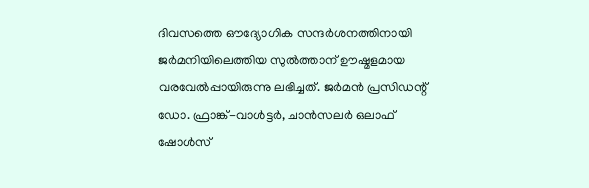ദിവസത്തെ ഔദ്യോഗിക സന്ദർശനത്തിനായി ജർമനിയിലെത്തിയ സുൽത്താന് ഊഷ്മളമായ വരവേൽപ്പായിരുന്നു ലഭിച്ചത്. ജർമൻ പ്രസിഡന്റ് ഡോ. ഫ്രാങ്ക്-വാൾട്ടർ, ചാൻസലർ ഒലാഫ് ഷോൾസ്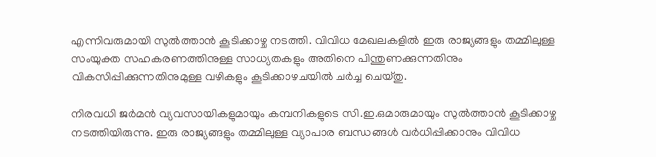എന്നിവരുമായി സുൽത്താൻ കൂടിക്കാഴ്ച നടത്തി. വിവിധ മേഖലകളിൽ ഇരു രാജ്യങ്ങളും തമ്മിലുള്ള സംയുക്ത സഹകരണത്തിനുള്ള സാധ്യതകളും അതിനെ പിന്തുണക്കുന്നതിനും വികസിപ്പിക്കുന്നതിനുമുള്ള വഴികളും കൂടിക്കാഴചയിൽ ചർച്ച ചെയ്തു.

നിരവധി ജർമൻ വ്യവസായികളുമായും കമ്പനികളുടെ സി.ഇ.ഒമാരുമായും സുൽത്താൻ കൂടിക്കാഴ്ച നടത്തിയിരുന്നു. ഇരു രാജ്യങ്ങളും തമ്മിലുള്ള വ്യാപാര ബന്ധങ്ങൾ വർധിപ്പിക്കാനും വിവിധ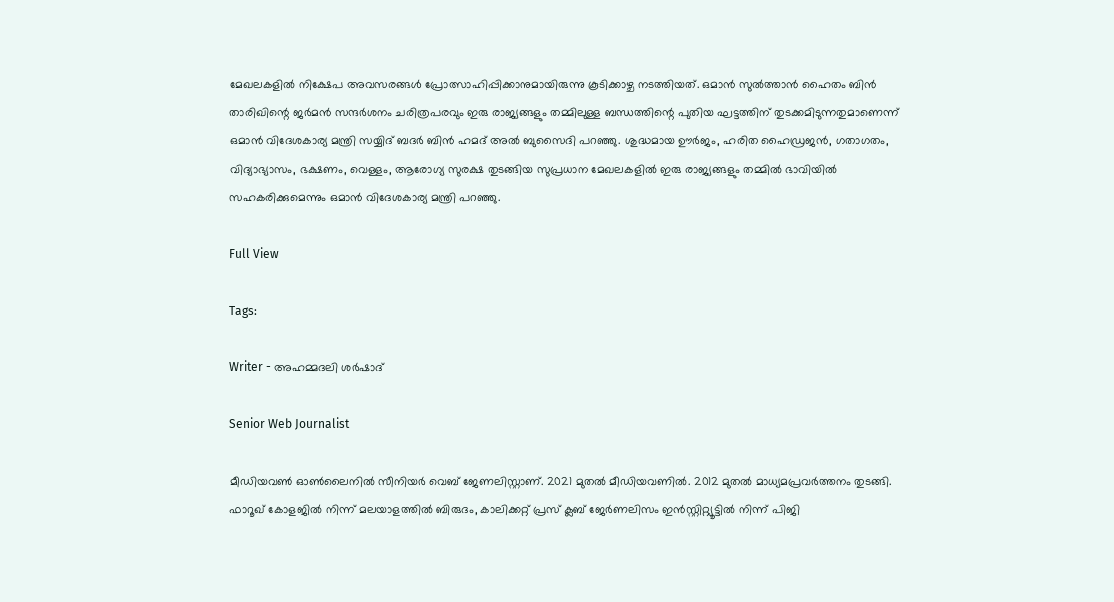മേഖലകളിൽ നിക്ഷേപ അവസരങ്ങൾ പ്രോത്സാഹിപ്പിക്കാനുമായിരുന്നു കൂടിക്കാഴ്ച നടത്തിയത്. ഒമാൻ സുൽത്താൻ ഹൈതം ബിൻ താരിഖിന്റെ ജർമൻ സന്ദർശനം ചരിത്രപരവും ഇരു രാജ്യങ്ങളും തമ്മിലുള്ള ബന്ധത്തിന്റെ പുതിയ ഘട്ടത്തിന് തുടക്കമിടുന്നതുമാണെന്ന് ഒമാൻ വിദേശകാര്യ മന്ത്രി സയ്യിദ് ബദർ ബിൻ ഹമദ് അൽ ബുസൈദി പറഞ്ഞു. ശുദ്ധമായ ഊർജം, ഹരിത ഹൈഡ്രജൻ, ഗതാഗതം, വിദ്യാഭ്യാസം, ഭക്ഷണം, വെള്ളം, ആരോഗ്യ സുരക്ഷ തുടങ്ങിയ സുപ്രധാന മേഖലകളിൽ ഇരു രാജ്യങ്ങളും തമ്മിൽ ഭാവിയിൽ സഹകരിക്കുമെന്നും ഒമാൻ വിദേശകാര്യ മന്ത്രി പറഞ്ഞു.

Full View

Tags:

Writer - അഹമ്മദലി ശര്‍ഷാദ്

Senior Web Journalist

മീഡിയവൺ ഓൺലൈനിൽ സീനിയർ വെബ് ജേണലിസ്റ്റാണ്. 2021 മുതൽ മീഡിയവണിൽ. 2012 മുതൽ മാധ്യമപ്രവർത്തനം തുടങ്ങി. ഫാറൂഖ് കോളജിൽ നിന്ന് മലയാളത്തിൽ ബിരുദം, കാലിക്കറ്റ് പ്രസ് ക്ലബ് ജേർണലിസം ഇൻസ്റ്റിറ്റ്യൂട്ടിൽ നിന്ന് പിജി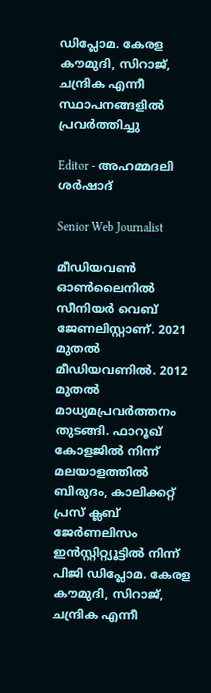ഡിപ്ലോമ. കേരള കൗമുദി, സിറാജ്, ചന്ദ്രിക എന്നീ സ്ഥാപനങ്ങളിൽ പ്രവർത്തിച്ചു

Editor - അഹമ്മദലി ശര്‍ഷാദ്

Senior Web Journalist

മീഡിയവൺ ഓൺലൈനിൽ സീനിയർ വെബ് ജേണലിസ്റ്റാണ്. 2021 മുതൽ മീഡിയവണിൽ. 2012 മുതൽ മാധ്യമപ്രവർത്തനം തുടങ്ങി. ഫാറൂഖ് കോളജിൽ നിന്ന് മലയാളത്തിൽ ബിരുദം, കാലിക്കറ്റ് പ്രസ് ക്ലബ് ജേർണലിസം ഇൻസ്റ്റിറ്റ്യൂട്ടിൽ നിന്ന് പിജി ഡിപ്ലോമ. കേരള കൗമുദി, സിറാജ്, ചന്ദ്രിക എന്നീ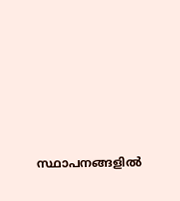സ്ഥാപനങ്ങളിൽ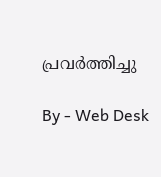പ്രവർത്തിച്ചു

By - Web Desk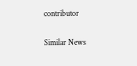contributor

Similar News